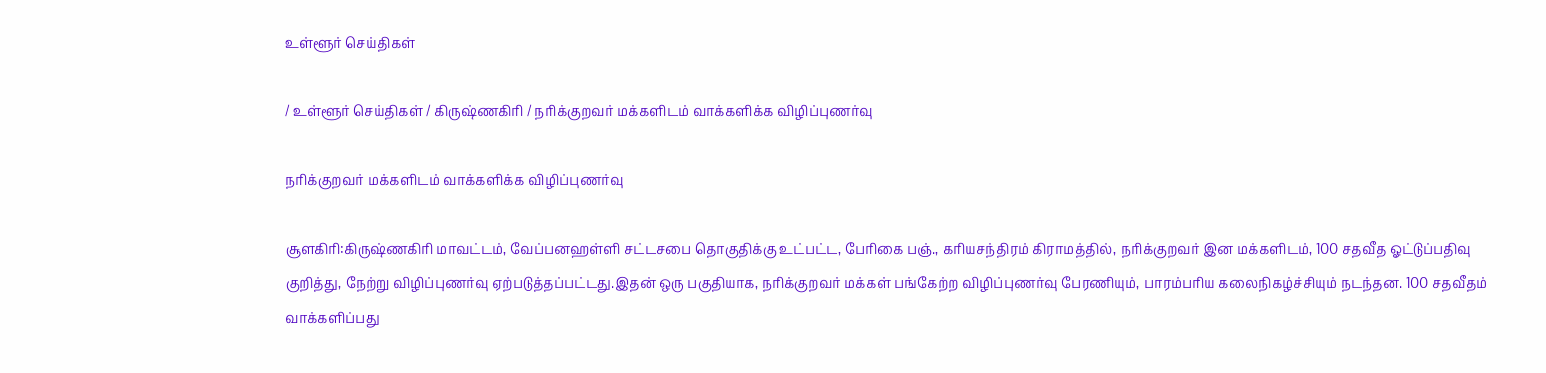உள்ளூர் செய்திகள்

/ உள்ளூர் செய்திகள் / கிருஷ்ணகிரி / நரிக்குறவர் மக்களிடம் வாக்களிக்க விழிப்புணர்வு

நரிக்குறவர் மக்களிடம் வாக்களிக்க விழிப்புணர்வு

சூளகிரி:கிருஷ்ணகிரி மாவட்டம், வேப்பனஹள்ளி சட்டசபை தொகுதிக்கு உட்பட்ட, பேரிகை பஞ்., கரியசந்திரம் கிராமத்தில், நரிக்குறவர் இன மக்களிடம், 100 சதவீத ஓட்டுப்பதிவு குறித்து, நேற்று விழிப்புணர்வு ஏற்படுத்தப்பட்டது.இதன் ஒரு பகுதியாக, நரிக்குறவர் மக்கள் பங்கேற்ற விழிப்புணர்வு பேரணியும், பாரம்பரிய கலைநிகழ்ச்சியும் நடந்தன. 100 சதவீதம் வாக்களிப்பது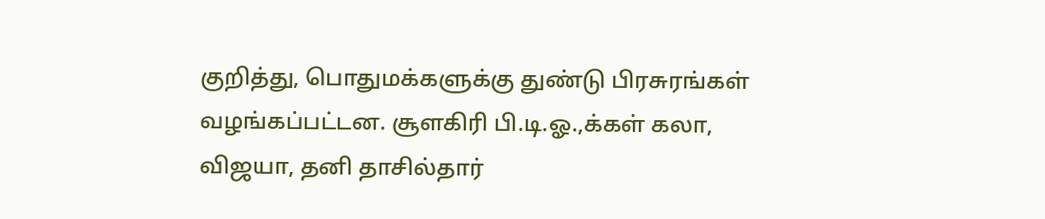குறித்து, பொதுமக்களுக்கு துண்டு பிரசுரங்கள் வழங்கப்பட்டன. சூளகிரி பி.டி.ஓ.,க்கள் கலா, விஜயா, தனி தாசில்தார்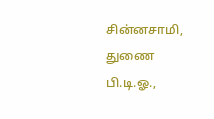சின்னசாமி, துணை பி.டி.ஓ.,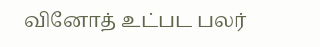வினோத் உட்பட பலர்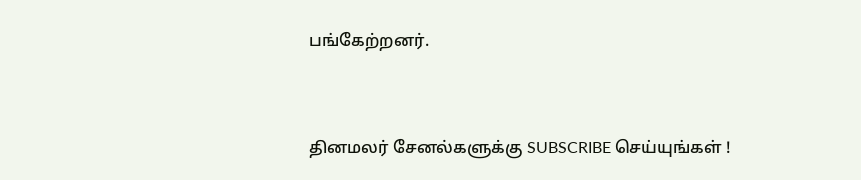பங்கேற்றனர்.


தினமலர் சேனல்களுக்கு SUBSCRIBE செய்யுங்கள் !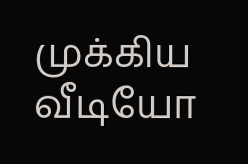முக்கிய வீடியோ